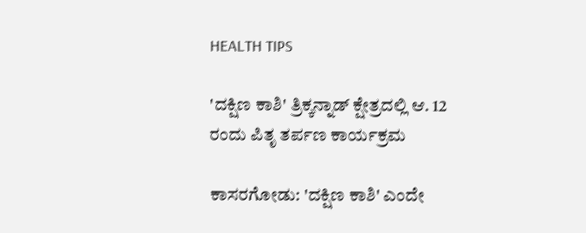HEALTH TIPS

'ದಕ್ಷಿಣ ಕಾಶಿ' ತ್ರಿಕ್ಕನ್ನಾಡ್ ಕ್ಷೇತ್ರದಲ್ಲಿ ಆ. 12 ರಂದು ಪಿತೃ ತರ್ಪಣ ಕಾರ್ಯಕ್ರಮ

ಕಾಸರಗೋಡು: 'ದಕ್ಷಿಣ ಕಾಶಿ' ಎಂದೇ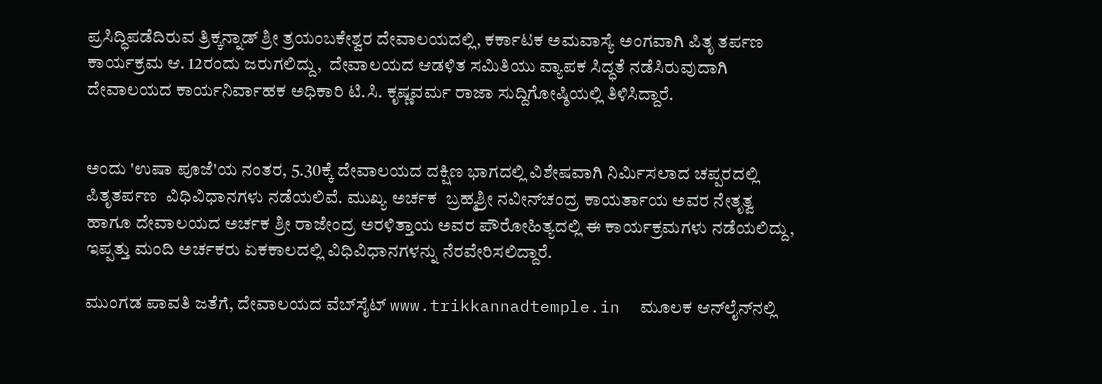ಪ್ರಸಿದ್ಧಿಪಡೆದಿರುವ ತ್ರಿಕ್ಕನ್ನಾಡ್ ಶ್ರೀ ತ್ರಯಂಬಕೇಶ್ವರ ದೇವಾಲಯದಲ್ಲಿ, ಕರ್ಕಾಟಕ ಅಮವಾಸ್ಯೆ ಅಂಗವಾಗಿ ಪಿತೃ ತರ್ಪಣ ಕಾರ್ಯಕ್ರಮ ಆ. 12ರಂದು ಜರುಗಲಿದ್ದು,  ದೇವಾಲಯದ ಆಡಳಿತ ಸಮಿತಿಯು ವ್ಯಾಪಕ ಸಿದ್ಧತೆ ನಡೆಸಿರುವುದಾಗಿ ದೇವಾಲಯದ ಕಾರ್ಯನಿರ್ವಾಹಕ ಅಧಿಕಾರಿ ಟಿ.ಸಿ. ಕೃಷ್ಣವರ್ಮ ರಾಜಾ ಸುದ್ದಿಗೋಷ್ಠಿಯಲ್ಲಿ ತಿಳಿಸಿದ್ದಾರೆ.


ಅಂದು 'ಉಷಾ ಪೂಜೆ'ಯ ನಂತರ, 5.30ಕ್ಕೆ ದೇವಾಲಯದ ದಕ್ಷಿಣ ಭಾಗದಲ್ಲಿ ವಿಶೇಷವಾಗಿ ನಿರ್ಮಿಸಲಾದ ಚಪ್ಪರದಲ್ಲಿ ಪಿತೃತರ್ಪಣ  ವಿಧಿವಿಧಾನಗಳು ನಡೆಯಲಿವೆ. ಮುಖ್ಯ ಅರ್ಚಕ  ಬ್ರಹ್ಮಶ್ರೀ ನವೀನ್‍ಚಂದ್ರ ಕಾಯರ್ತಾಯ ಅವರ ನೇತೃತ್ವ ಹಾಗೂ ದೇವಾಲಯದ ಅರ್ಚಕ ಶ್ರೀ ರಾಜೇಂದ್ರ ಅರಳಿತ್ತಾಯ ಅವರ ಪೌರೋಹಿತ್ಯದಲ್ಲಿ ಈ ಕಾರ್ಯಕ್ರಮಗಳು ನಡೆಯಲಿದ್ದು,  ಇಪ್ಪತ್ತು ಮಂದಿ ಅರ್ಚಕರು ಏಕಕಾಲದಲ್ಲಿ ವಿಧಿವಿಧಾನಗಳನ್ನು ನೆರವೇರಿಸಲಿದ್ದಾರೆ.

ಮುಂಗಡ ಪಾವತಿ ಜತೆಗೆ, ದೇವಾಲಯದ ವೆಬ್‍ಸೈಟ್ www.trikkannadtemple.in  ಮೂಲಕ ಆನ್‍ಲೈನ್‍ನಲ್ಲಿ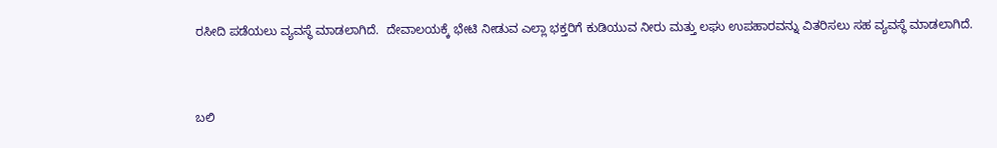ರಸೀದಿ ಪಡೆಯಲು ವ್ಯವಸ್ಥೆ ಮಾಡಲಾಗಿದೆ.  ದೇವಾಲಯಕ್ಕೆ ಭೇಟಿ ನೀಡುವ ಎಲ್ಲಾ ಭಕ್ತರಿಗೆ ಕುಡಿಯುವ ನೀರು ಮತ್ತು ಲಘು ಉಪಹಾರವನ್ನು ವಿತರಿಸಲು ಸಹ ವ್ಯವಸ್ಥೆ ಮಾಡಲಾಗಿದೆ.


ಬಲಿ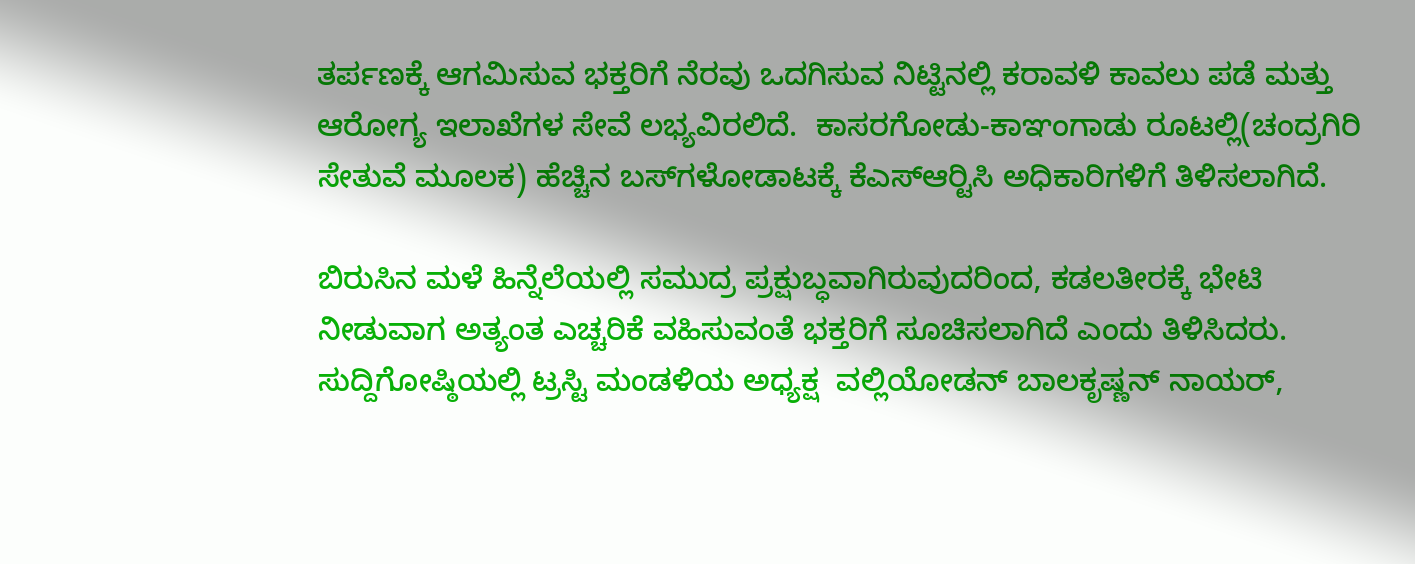ತರ್ಪಣಕ್ಕೆ ಆಗಮಿಸುವ ಭಕ್ತರಿಗೆ ನೆರವು ಒದಗಿಸುವ ನಿಟ್ಟಿನಲ್ಲಿ ಕರಾವಳಿ ಕಾವಲು ಪಡೆ ಮತ್ತು ಆರೋಗ್ಯ ಇಲಾಖೆಗಳ ಸೇವೆ ಲಭ್ಯವಿರಲಿದೆ.  ಕಾಸರಗೋಡು-ಕಾಞಂಗಾಡು ರೂಟಲ್ಲಿ(ಚಂದ್ರಗಿರಿ ಸೇತುವೆ ಮೂಲಕ) ಹೆಚ್ಚಿನ ಬಸ್‍ಗಳೋಡಾಟಕ್ಕೆ ಕೆಎಸ್‍ಆರ್‍ಟಿಸಿ ಅಧಿಕಾರಿಗಳಿಗೆ ತಿಳಿಸಲಾಗಿದೆ.

ಬಿರುಸಿನ ಮಳೆ ಹಿನ್ನೆಲೆಯಲ್ಲಿ ಸಮುದ್ರ ಪ್ರಕ್ಷುಬ್ಧವಾಗಿರುವುದರಿಂದ, ಕಡಲತೀರಕ್ಕೆ ಭೇಟಿ ನೀಡುವಾಗ ಅತ್ಯಂತ ಎಚ್ಚರಿಕೆ ವಹಿಸುವಂತೆ ಭಕ್ತರಿಗೆ ಸೂಚಿಸಲಾಗಿದೆ ಎಂದು ತಿಳಿಸಿದರು. ಸುದ್ದಿಗೋಷ್ಠಿಯಲ್ಲಿ ಟ್ರಸ್ಟಿ ಮಂಡಳಿಯ ಅಧ್ಯಕ್ಷ  ವಲ್ಲಿಯೋಡನ್ ಬಾಲಕೃಷ್ಣನ್ ನಾಯರ್,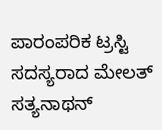ಪಾರಂಪರಿಕ ಟ್ರಸ್ಟಿ ಸದಸ್ಯರಾದ ಮೇಲತ್ ಸತ್ಯನಾಥನ್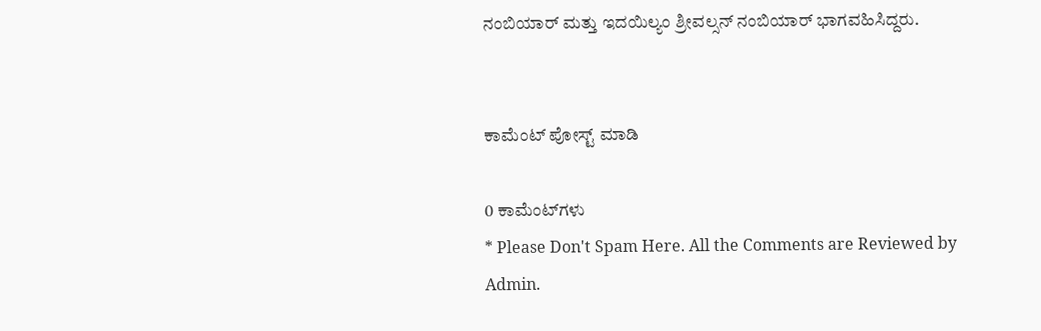ನಂಬಿಯಾರ್ ಮತ್ತು ಇದಯಿಲ್ಯಂ ಶ್ರೀವಲ್ಸನ್ ನಂಬಿಯಾರ್ ಭಾಗವಹಿಸಿದ್ದರು.


ಕಾಮೆಂಟ್‌‌ ಪೋಸ್ಟ್‌ ಮಾಡಿ

0 ಕಾಮೆಂಟ್‌ಗಳು
* Please Don't Spam Here. All the Comments are Reviewed by Admin.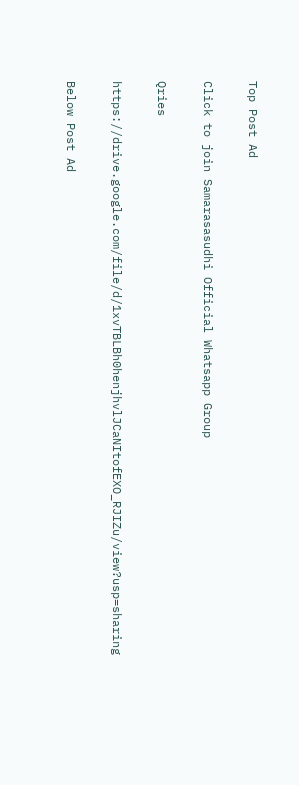Top Post Ad

Click to join Samarasasudhi Official Whatsapp Group

Qries

https://drive.google.com/file/d/1xvTBLBh0henjhvlJCaNItofEXO_RJIZu/view?usp=sharing

Below Post Ad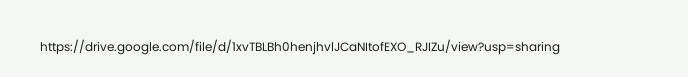https://drive.google.com/file/d/1xvTBLBh0henjhvlJCaNItofEXO_RJIZu/view?usp=sharing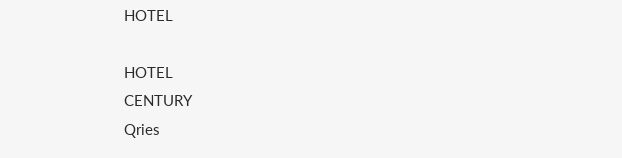HOTEL

HOTEL
CENTURY
Qries